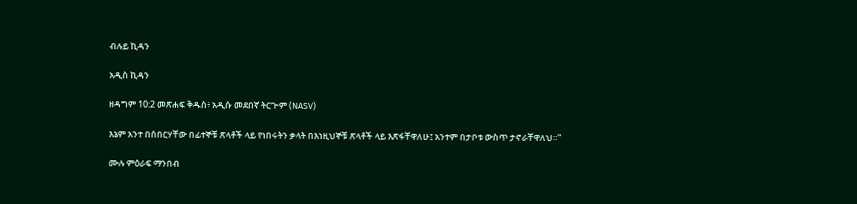ብሉይ ኪዳን

አዲስ ኪዳን

ዘዳግም 10:2 መጽሐፍ ቅዱስ፥ አዲሱ መደበኛ ትርጒም (NASV)

እኔም አንተ በሰበርሃቸው በፊተኞቹ ጽላቶች ላይ የነበሩትን ቃላት በእነዚህኞቹ ጽላቶች ላይ እጽፋቸዋለሁ፤ አንተም በታቦቱ ውስጥ ታኖራቸዋለህ።”

ሙሉ ምዕራፍ ማንበብ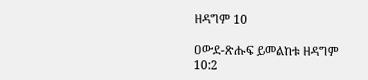ዘዳግም 10

ዐውደ-ጽሑፍ ይመልከቱ ዘዳግም 10:2